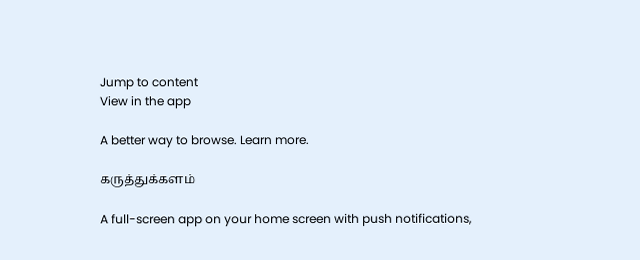Jump to content
View in the app

A better way to browse. Learn more.

கருத்துக்களம்

A full-screen app on your home screen with push notifications,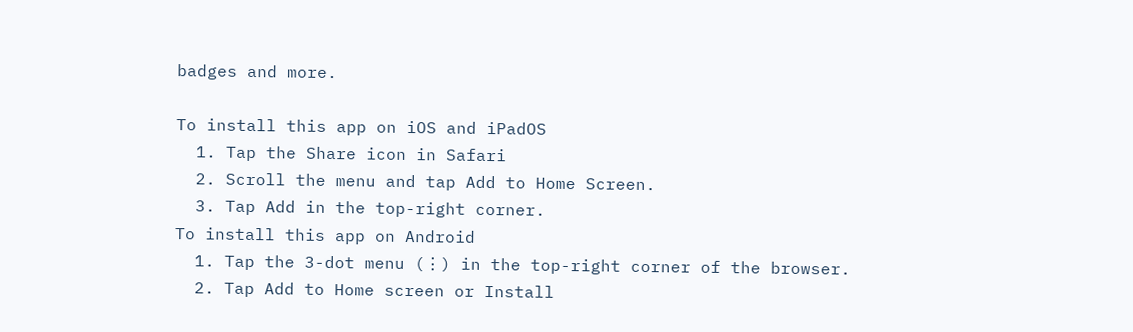badges and more.

To install this app on iOS and iPadOS
  1. Tap the Share icon in Safari
  2. Scroll the menu and tap Add to Home Screen.
  3. Tap Add in the top-right corner.
To install this app on Android
  1. Tap the 3-dot menu (⋮) in the top-right corner of the browser.
  2. Tap Add to Home screen or Install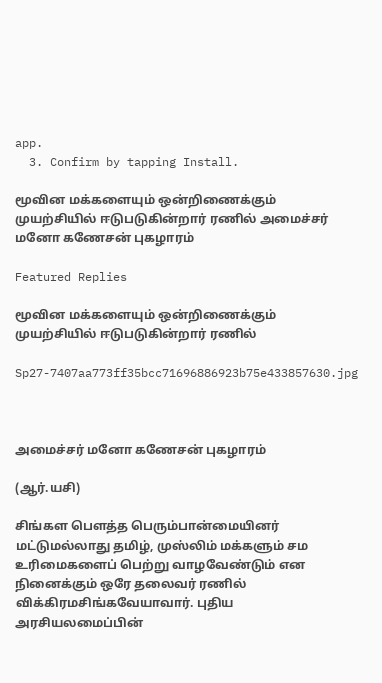app.
  3. Confirm by tapping Install.

மூவின மக்களையும் ஒன்றிணைக்கும் முயற்சியில் ஈடுபடுகின்றார் ரணில் அமைச்சர் மனோ கணேசன் புகழாரம்

Featured Replies

மூவின மக்களையும் ஒன்றிணைக்கும் முயற்சியில் ஈடுபடுகின்றார் ரணில்

Sp27-7407aa773ff35bcc71696886923b75e433857630.jpg



அமைச்சர் மனோ கணேசன் புகழாரம்

(ஆர்.யசி)

சிங்கள பெளத்த பெரும்பான்மையினர் மட்டுமல்லாது தமிழ், முஸ்லிம் மக்களும் சம உரிமைகளைப் பெற்று வாழவேண்டும் என நினைக்கும் ஒரே தலைவர் ரணில் விக்கிரமசிங்கவேயாவார். புதிய அரசியலமைப்பின்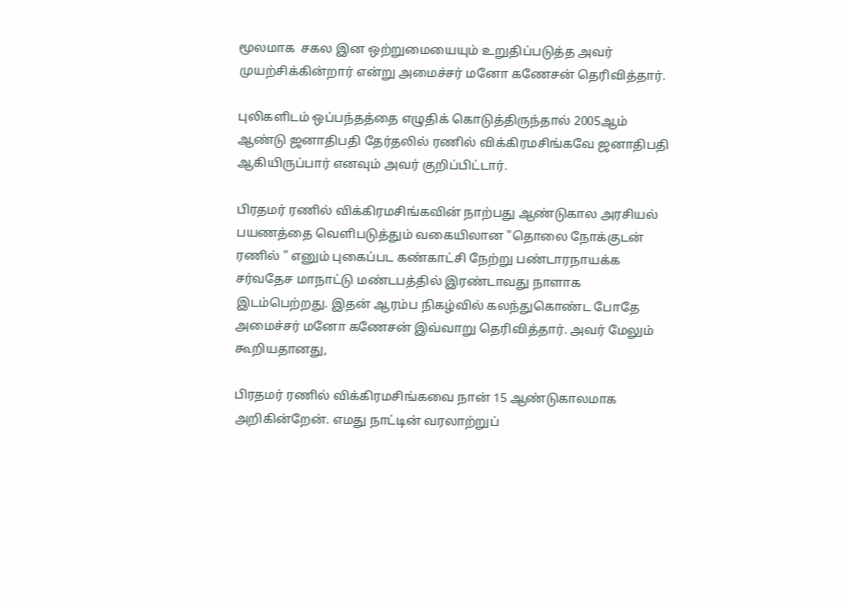மூலமாக  சகல இன ஒற்றுமையையும் உறுதிப்படுத்த அவர் முயற்சிக்கின்றார் என்று அமைச்சர் மனோ கணேசன் தெரிவித்தார்.

புலிகளிடம் ஒப்பந்தத்தை எழுதிக் கொடுத்திருந்தால் 2005ஆம் ஆண்டு ஜனாதிபதி தேர்தலில் ரணில் விக்கிரமசிங்கவே ஜனாதிபதி ஆகியிருப்பார் எனவும் அவர் குறிப்பிட்டார்.

பிரதமர் ரணில் விக்கிரமசிங்கவின் நாற்பது ஆண்டுகால அரசியல் பயணத்தை வெளிபடுத்தும் வகையிலான "தொலை நோக்குடன் ரணில் " எனும் புகைப்பட கண்காட்சி நேற்று பண்டாரநாயக்க சர்வதேச மாநாட்டு மண்டபத்தில் இரண்டாவது நாளாக இடம்பெற்றது. இதன் ஆரம்ப நிகழ்வில் கலந்துகொண்ட போதே அமைச்சர் மனோ கணேசன் இவ்வாறு தெரிவித்தார். அவர் மேலும் கூறியதானது,

பிரதமர் ரணில் விக்கிரமசிங்கவை நான் 15 ஆண்டுகாலமாக அறிகின்றேன். எமது நாட்டின் வரலாற்றுப்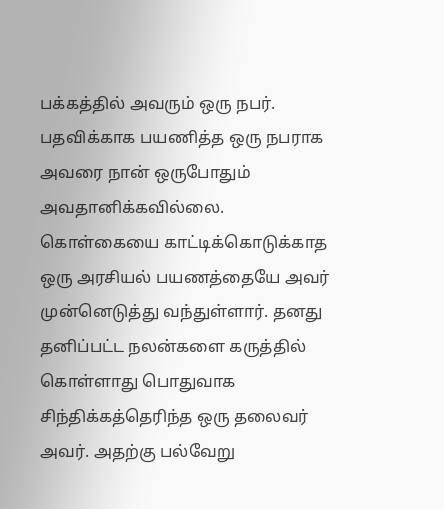பக்கத்தில் அவரும் ஒரு நபர். பதவிக்காக பயணித்த ஒரு நபராக அவரை நான் ஒருபோதும் அவதானிக்கவில்லை. கொள்கையை காட்டிக்கொடுக்காத ஒரு அரசியல் பயணத்தையே அவர் முன்னெடுத்து வந்துள்ளார். தனது தனிப்பட்ட நலன்களை கருத்தில் கொள்ளாது பொதுவாக சிந்திக்கத்தெரிந்த ஒரு தலைவர் அவர். அதற்கு பல்வேறு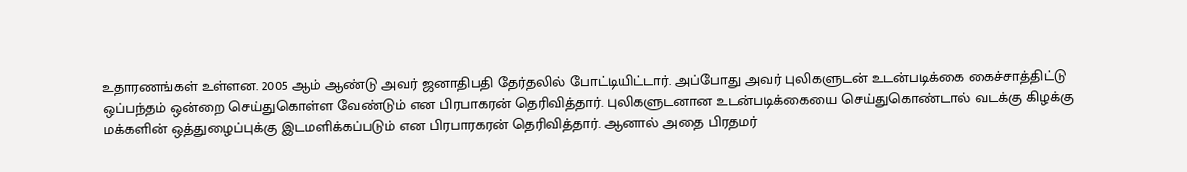உதாரணங்கள் உள்ளன. 2005 ஆம் ஆண்டு அவர் ஜனாதிபதி தேர்தலில் போட்டியிட்டார். அப்போது அவர் புலிகளுடன் உடன்படிக்கை கைச்சாத்திட்டு ஒப்பந்தம் ஒன்றை செய்துகொள்ள வேண்டும் என பிரபாகரன் தெரிவித்தார். புலிகளுடனான உடன்படிக்கையை செய்துகொண்டால் வடக்கு கிழக்கு மக்களின் ஒத்துழைப்புக்கு இடமளிக்கப்படும் என பிரபாரகரன் தெரிவித்தார். ஆனால் அதை பிரதமர்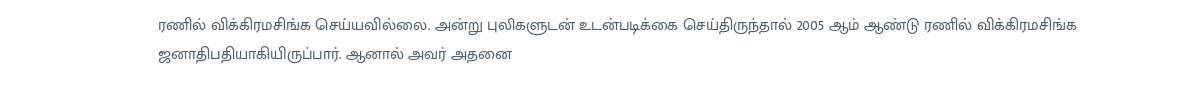ரணில் விக்கிரமசிங்க செய்யவில்லை. அன்று புலிகளுடன் உடன்படிக்கை செய்திருந்தால் 2005 ஆம் ஆண்டு ரணில் விக்கிரமசிங்க ஜனாதிபதியாகியிருப்பார். ஆனால் அவர் அதனை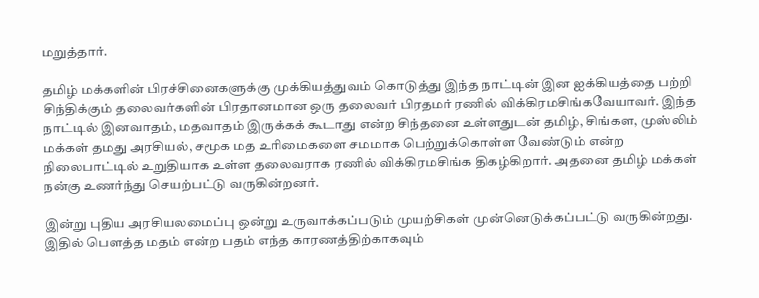மறுத்தார்.

தமிழ் மக்களின் பிரச்சினைகளுக்கு முக்கியத்துவம் கொடுத்து இந்த நாட்டின் இன ஐக்கியத்தை பற்றி சிந்திக்கும் தலைவர்களின் பிரதானமான ஒரு தலைவர் பிரதமர் ரணில் விக்கிரமசிங்கவேயாவர். இந்த நாட்டில் இனவாதம், மதவாதம் இருக்கக் கூடாது என்ற சிந்தனை உள்ளதுடன் தமிழ், சிங்கள, முஸ்லிம் மக்கள் தமது அரசியல், சமூக மத உரிமைகளை சமமாக பெற்றுக்கொள்ள வேண்டும் என்ற நிலைபாட்டில் உறுதியாக உள்ள தலைவராக ரணில் விக்கிரமசிங்க திகழ்கிறார். அதனை தமிழ் மக்கள் நன்கு உணர்ந்து செயற்பட்டு வருகின்றனர்.

இன்று புதிய அரசியலமைப்பு ஒன்று உருவாக்கப்படும் முயற்சிகள் முன்னெடுக்கப்பட்டு வருகின்றது. இதில் பெளத்த மதம் என்ற பதம் எந்த காரணத்திற்காகவும்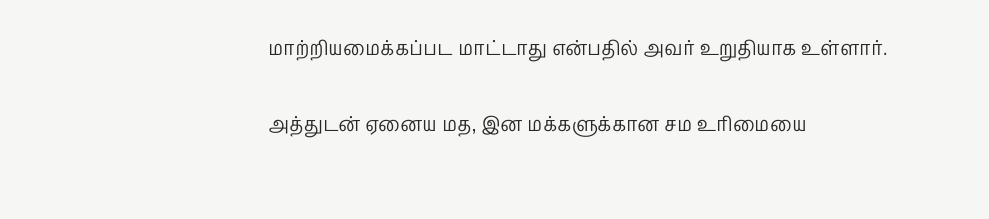மாற்றியமைக்கப்பட மாட்டாது என்பதில் அவர் உறுதியாக உள்ளார்.

அத்துடன் ஏனைய மத, இன மக்களுக்கான சம உரிமையை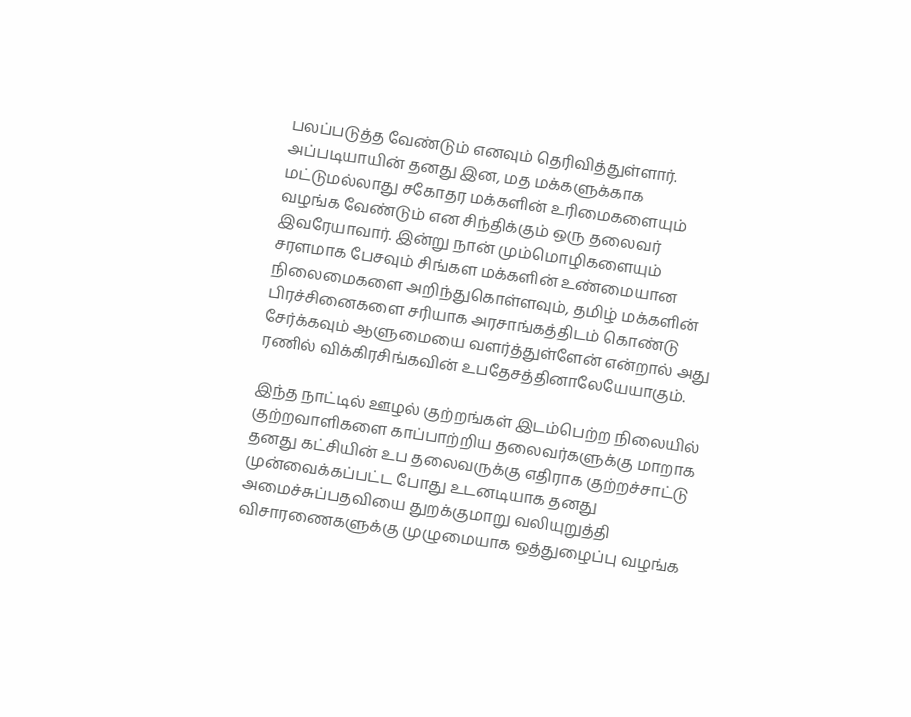பலப்படுத்த வேண்டும் எனவும் தெரிவித்துள்ளார். அப்படியாயின் தனது இன, மத மக்களுக்காக மட்டுமல்லாது சகோதர மக்களின் உரிமைகளையும் வழங்க வேண்டும் என சிந்திக்கும் ஒரு தலைவர் இவரேயாவார். இன்று நான் மும்மொழிகளையும் சரளமாக பேசவும் சிங்கள மக்களின் உண்மையான நிலைமைகளை அறிந்துகொள்ளவும், தமிழ் மக்களின் பிரச்சினைகளை சரியாக அரசாங்கத்திடம் கொண்டு சேர்க்கவும் ஆளுமையை வளர்த்துள்ளேன் என்றால் அது ரணில் விக்கிரசிங்கவின் உபதேசத்தினாலேயேயாகும்.

இந்த நாட்டில் ஊழல் குற்றங்கள் இடம்பெற்ற நிலையில் குற்றவாளிகளை காப்பாற்றிய தலைவர்களுக்கு மாறாக தனது கட்சியின் உப தலைவருக்கு எதிராக குற்றச்சாட்டு முன்வைக்கப்பட்ட போது உடனடியாக தனது அமைச்சுப்பதவியை துறக்குமாறு வலியுறுத்தி விசாரணைகளுக்கு முழுமையாக ஒத்துழைப்பு வழங்க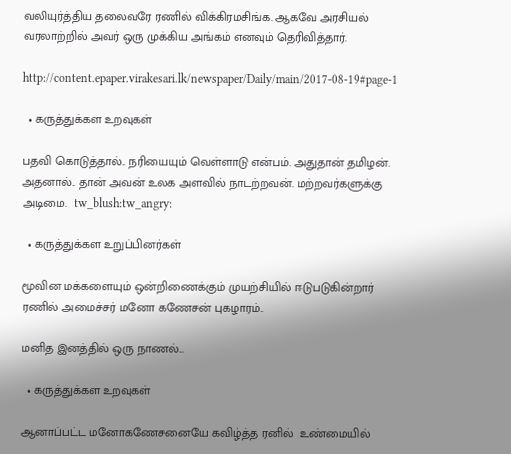வலியுர்த்திய தலைவரே ரணில் விக்கிரமசிங்க. ஆகவே அரசியல் வரலாற்றில் அவர் ஒரு முக்கிய அங்கம் எனவும் தெரிவித்தார்.

http://content.epaper.virakesari.lk/newspaper/Daily/main/2017-08-19#page-1

  • கருத்துக்கள உறவுகள்

பதவி கொடுத்தால்.. நரியையும் வெள்ளாடு என்பம். அதுதான் தமிழன். அதனால்.. தான் அவன் உலக அளவில் நாடற்றவன். மற்றவர்களுக்கு அடிமை.  tw_blush:tw_angry:

  • கருத்துக்கள உறுப்பினர்கள்

மூவின மக்களையும் ஒன்றிணைக்கும் முயற்சியில் ஈடுபடுகின்றார் ரணில் அமைச்சர் மனோ கணேசன் புகழாரம்..

மனித இனத்தில் ஒரு நாணல்...

  • கருத்துக்கள உறவுகள்

ஆனாப்பட்ட மனோகணேசனையே கவிழ்த்த ரனில்  உண்மையில்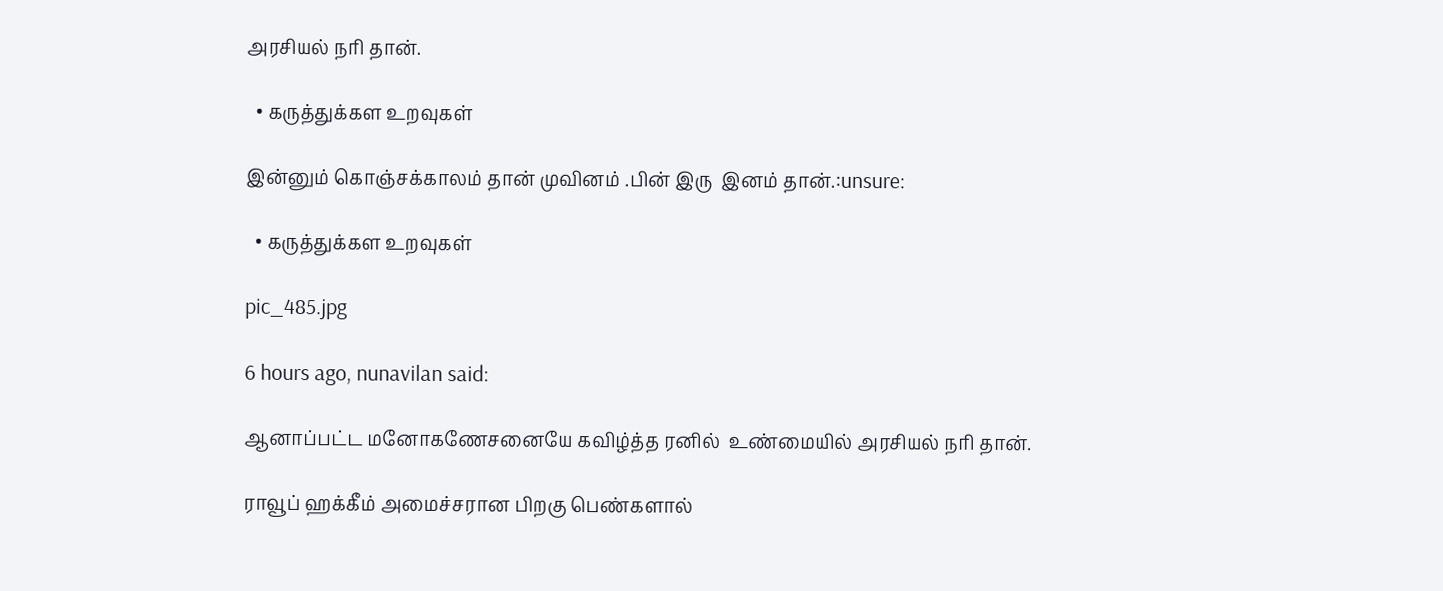அரசியல் நரி தான்.

  • கருத்துக்கள உறவுகள்

இன்னும் கொஞ்சக்காலம் தான் முவினம் .பின் இரு  இனம் தான்.:unsure:

  • கருத்துக்கள உறவுகள்

pic_485.jpg

6 hours ago, nunavilan said:

ஆனாப்பட்ட மனோகணேசனையே கவிழ்த்த ரனில்  உண்மையில் அரசியல் நரி தான்.

ராவூப் ஹக்கீம் அமைச்சரான பிறகு பெண்களால்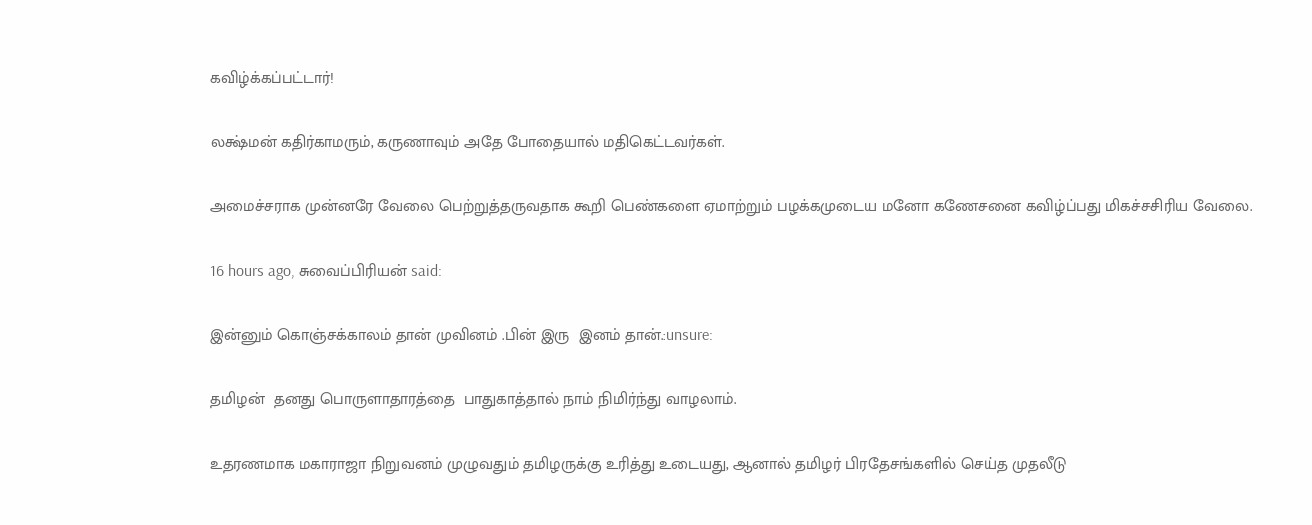கவிழ்க்கப்பட்டார்!

லக்ஷ்மன் கதிர்காமரும், கருணாவும் அதே போதையால் மதிகெட்டவர்கள்.

அமைச்சராக முன்னரே வேலை பெற்றுத்தருவதாக கூறி பெண்களை ஏமாற்றும் பழக்கமுடைய மனோ கணேசனை கவிழ்ப்பது மிகச்சசிரிய வேலை.

16 hours ago, சுவைப்பிரியன் said:

இன்னும் கொஞ்சக்காலம் தான் முவினம் .பின் இரு  இனம் தான்.:unsure:

தமிழன்  தனது பொருளாதாரத்தை  பாதுகாத்தால் நாம் நிமிர்ந்து வாழலாம்.

உதரணமாக மகாராஜா நிறுவனம் முழுவதும் தமிழருக்கு உரித்து உடையது, ஆனால் தமிழர் பிரதேசங்களில் செய்த முதலீடு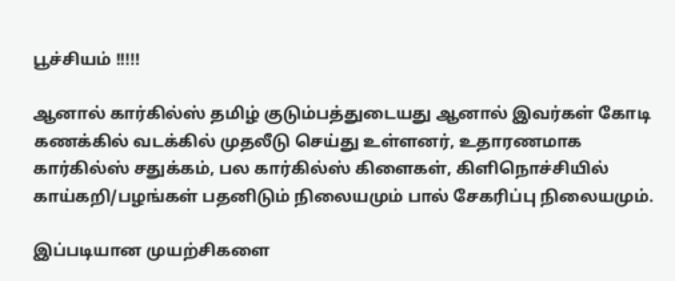பூச்சியம் !!!!!

ஆனால் கார்கில்ஸ் தமிழ் குடும்பத்துடையது ஆனால் இவர்கள் கோடி கணக்கில் வடக்கில் முதலீடு செய்து உள்ளனர், உதாரணமாக கார்கில்ஸ் சதுக்கம், பல கார்கில்ஸ் கிளைகள், கிளிநொச்சியில்  காய்கறி/பழங்கள் பதனிடும் நிலையமும் பால் சேகரிப்பு நிலையமும்.

இப்படியான முயற்சிகளை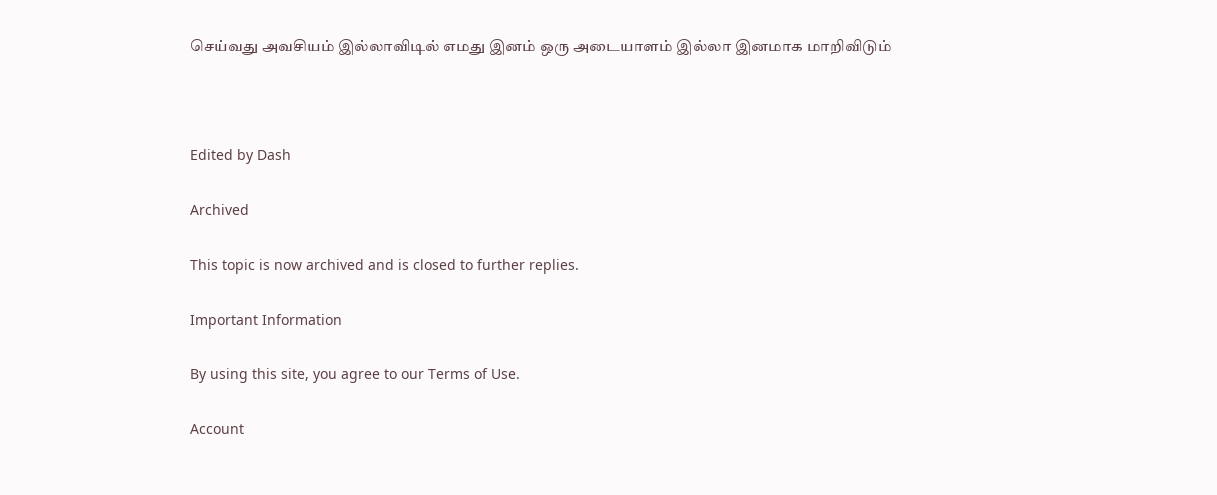செய்வது அவசியம் இல்லாவிடில் எமது இனம் ஒரு அடையாளம் இல்லா இனமாக மாறிவிடும்



Edited by Dash

Archived

This topic is now archived and is closed to further replies.

Important Information

By using this site, you agree to our Terms of Use.

Account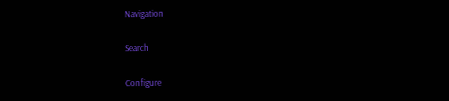Navigation

Search

Configure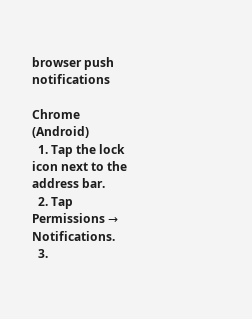browser push notifications

Chrome (Android)
  1. Tap the lock icon next to the address bar.
  2. Tap Permissions → Notifications.
  3.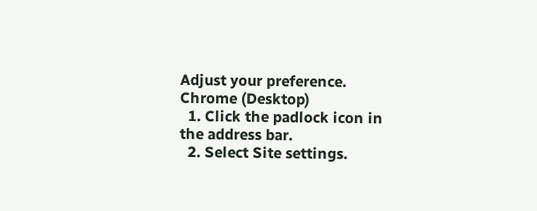Adjust your preference.
Chrome (Desktop)
  1. Click the padlock icon in the address bar.
  2. Select Site settings.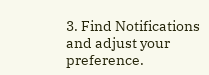3. Find Notifications and adjust your preference.